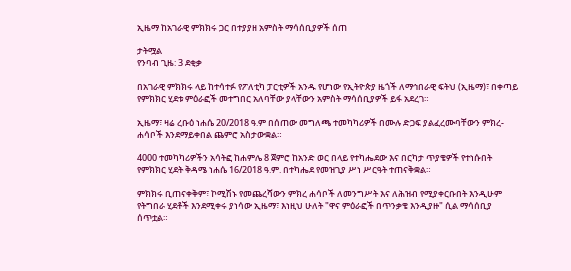ኢዜማ ከአገራዊ ምክክሩ ጋር በተያያዘ አምስት ማሳሰቢያዎች ሰጠ

ታትሟል
የንባብ ጊዜ: 3 ደቂቃ

በአገራዊ ምክክሩ ላይ ከተሳተፉ የፖለቲካ ፓርቲዎች አንዱ የሆነው የኢትዮጵያ ዜጎች ለማኅበራዊ ፍትህ (ኢዜማ)፣ በቀጣይ የምክክር ሂደቱ ምዕራፎች መተግበር አለባቸው ያላቸውን አምስት ማሳሰቢያዎች ይፋ አደረገ።

ኢዜማ፣ ዛሬ ረቡዕ ነሐሴ 20/2018 ዓ.ም በሰጠው መግለጫ ተመካካሪዎች በሙሉ ድጋፍ ያልፈረሙባቸውን ምክረ-ሐሳቦች እንደማይቀበል ጨምሮ አስታውቋል።

4000 ተመካካሪዎችን አሳትፎ ከሐምሌ 8 ጀምሮ ከአንድ ወር በላይ የተካሔደው እና በርካታ ጥያቄዎች የተነሱበት የምክክር ሂደት ቅዳሜ ነሐሴ 16/2018 ዓ.ም. በተካሔደ የመዝጊያ ሥነ ሥርዓት ተጠናቅቋል።

ምክክሩ ቢጠናቀቅም፣ ኮሚሽኑ የመጨረሻውን ምክረ ሐሳቦች ለመንግሥት እና ለሕዝብ የሚያቀርቡበት እንዲሁም የትግበራ ሂደቶች እንደሚቀሩ ያነሳው ኢዜማ፣ እነዚህ ሁለት "ዋና ምዕራፎች በጥንቃቄ እንዲያዙ" ሲል ማሳሰቢያ ሰጥቷል።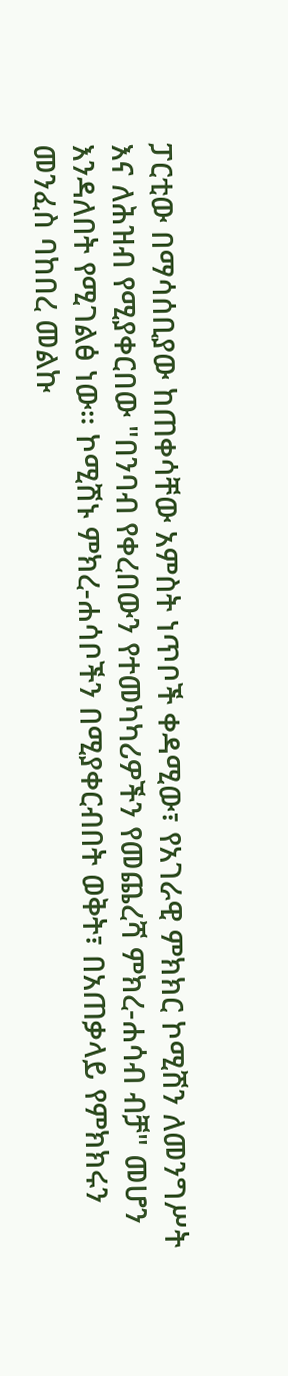ፓርቲው በማሳሰቢያው ከጠቀሳቸው አምስት ነጥቦች ቀዳሚው፣ የአገራዊ ምክክር ኮሚሽን ለመንግሥት እና ለሕዝብ የሚያቀርበው "በንባብ የቀረበውን የተመካካሪዎችን የመጨረሻ ምክረ-ሐሳብ ብቻ" መሆን እንዳለበት የሚገልፅ ነው። ኮሚሽኑ ምክረ-ሐሳቦችን በሚያቀርብበት ወቅት፣ በአጠቃላይ የምክክሩን መንፈስ ባከበረ መልኩ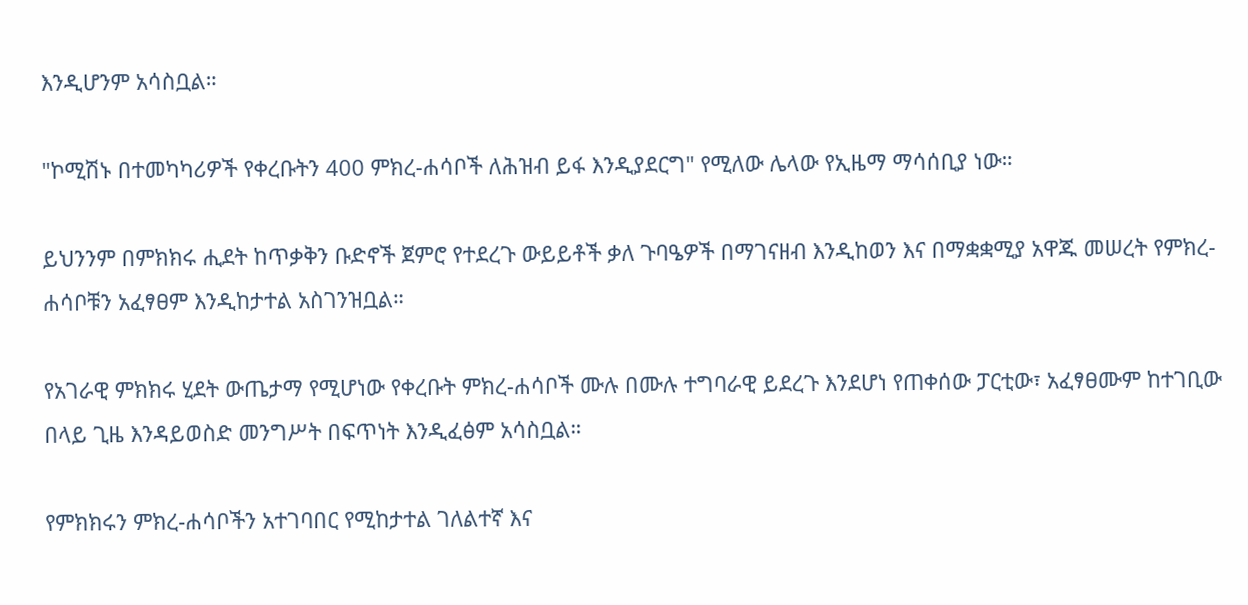እንዲሆንም አሳስቧል።

"ኮሚሽኑ በተመካካሪዎች የቀረቡትን 400 ምክረ-ሐሳቦች ለሕዝብ ይፋ እንዲያደርግ" የሚለው ሌላው የኢዜማ ማሳሰቢያ ነው።

ይህንንም በምክክሩ ሒደት ከጥቃቅን ቡድኖች ጀምሮ የተደረጉ ውይይቶች ቃለ ጉባዔዎች በማገናዘብ እንዲከወን እና በማቋቋሚያ አዋጁ መሠረት የምክረ-ሐሳቦቹን አፈፃፀም እንዲከታተል አስገንዝቧል።

የአገራዊ ምክክሩ ሂደት ውጤታማ የሚሆነው የቀረቡት ምክረ-ሐሳቦች ሙሉ በሙሉ ተግባራዊ ይደረጉ እንደሆነ የጠቀሰው ፓርቲው፣ አፈፃፀሙም ከተገቢው በላይ ጊዜ እንዳይወስድ መንግሥት በፍጥነት እንዲፈፅም አሳስቧል።

የምክክሩን ምክረ-ሐሳቦችን አተገባበር የሚከታተል ገለልተኛ እና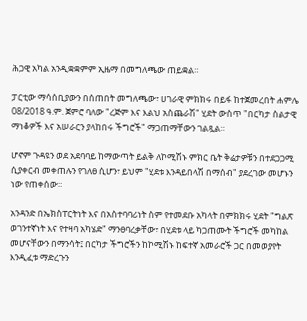ሕጋዊ አካል አንዲቋቋምም ኢዜማ በመግለጫው ጠይቋል።

ፓርቲው ማሳሰቢያውን በሰጠበት መግለጫው፣ ሀገራዊ ምክክሩ በይፋ ከተጀመረበት ሐምሌ 08/2018 ዓ.ም. ጀምሮ ባለው "ረጅም እና እልህ አስጨራሽ" ሂደት ውስጥ "በርካታ ስልታዊ ማነቆዎች እና አሠራርን ያላከበሩ ችግሮች" ማጋጠማቸውን ገልጿል።

ሆኖም ጉዳዩን ወደ አደባባይ ከማውጣት ይልቅ ለኮሚሽኑ ምክር ቤት ቅሬታዎቹን በተደጋጋሚ ሲያቀርብ መቀጠሉን የገለፀ ሲሆን፣ ይህም "ሂደቱ እንዳይበላሽ በማሰብ" ያደረገው መሆኑን ነው የጠቀሰው።

አንዳንድ በኤክስፐርትነት እና በአስተባባሪነት ስም የተመደቡ አካላት በምክክሩ ሂደት "ግልጽ ወገንተኛነት እና የተዛባ አካሄድ" ማንፀባረቃቸው፣ በሂደቱ ላይ ካጋጠሙት ችግሮች መካከል መሆናቸውን በማንሳት፤ በርካታ ችግሮችን ከኮሚሽኑ ከፍተኛ አመራሮች ጋር በመወያየት እንዲፈቱ ማድረጉን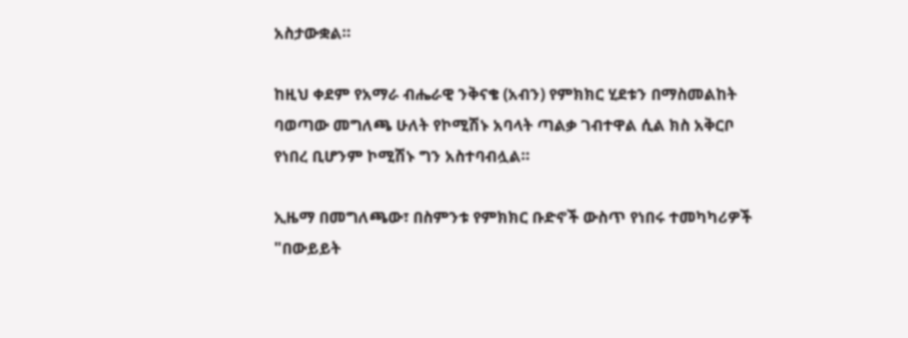አስታውቋል።

ከዚህ ቀደም የአማራ ብሔራዊ ንቅናቄ (አብን) የምክክር ሂደቱን በማስመልከት ባወጣው መግለጫ ሁለት የኮሚሽኑ አባላት ጣልቃ ገብተዋል ሲል ክስ አቅርቦ የነበረ ቢሆንም ኮሚሽኑ ግን አስተባብሏል።

ኢዜማ በመግለጫው፣ በስምንቱ የምክክር ቡድኖች ውስጥ የነበሩ ተመካካሪዎች "በውይይት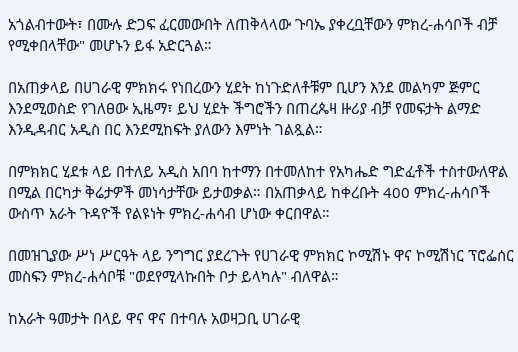አጎልብተውት፣ በሙሉ ድጋፍ ፈርመውበት ለጠቅላላው ጉባኤ ያቀረቧቸውን ምክረ-ሐሳቦች ብቻ የሚቀበላቸው" መሆኑን ይፋ አድርጓል።

በአጠቃላይ በሀገራዊ ምክክሩ የነበረውን ሂደት ከነጉድለቶቹም ቢሆን እንደ መልካም ጅምር እንደሚወስድ የገለፀው ኢዜማ፣ ይህ ሂደት ችግሮችን በጠረጴዛ ዙሪያ ብቻ የመፍታት ልማድ እንዲዳብር አዲስ በር እንደሚከፍት ያለውን እምነት ገልጿል።

በምክክር ሂደቱ ላይ በተለይ አዲስ አበባ ከተማን በተመለከተ የአካሔድ ግድፈቶች ተስተውለዋል በሚል በርካታ ቅሬታዎች መነሳታቸው ይታወቃል። በአጠቃላይ ከቀረቡት 400 ምክረ-ሐሳቦች ውስጥ አራት ጉዳዮች የልዩነት ምክረ-ሐሳብ ሆነው ቀርበዋል።

በመዝጊያው ሥነ ሥርዓት ላይ ንግግር ያደረጉት የሀገራዊ ምክክር ኮሚሽኑ ዋና ኮሚሽነር ፕሮፌሰር መስፍን ምክረ-ሐሳቦቹ "ወደየሚላኩበት ቦታ ይላካሉ" ብለዋል።

ከአራት ዓመታት በላይ ዋና ዋና በተባሉ አወዛጋቢ ሀገራዊ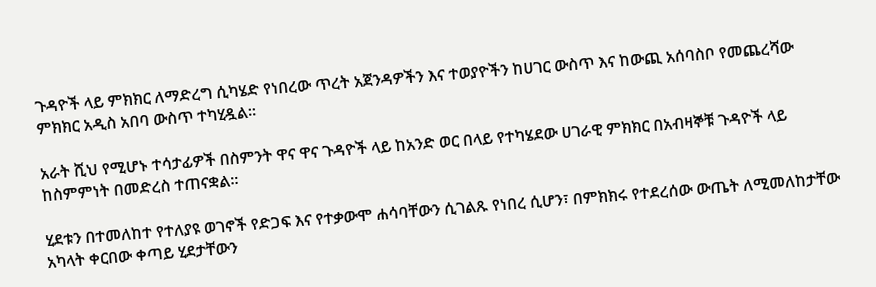ጉዳዮች ላይ ምክክር ለማድረግ ሲካሄድ የነበረው ጥረት አጀንዳዎችን እና ተወያዮችን ከሀገር ውስጥ እና ከውጪ አሰባስቦ የመጨረሻው ምክክር አዲስ አበባ ውስጥ ተካሂዷል።

አራት ሺህ የሚሆኑ ተሳታፊዎች በስምንት ዋና ዋና ጉዳዮች ላይ ከአንድ ወር በላይ የተካሄደው ሀገራዊ ምክክር በአብዛኞቹ ጉዳዮች ላይ ከስምምነት በመድረስ ተጠናቋል።

ሂደቱን በተመለከተ የተለያዩ ወገኖች የድጋፍ እና የተቃውሞ ሐሳባቸውን ሲገልጹ የነበረ ሲሆን፣ በምክክሩ የተደረሰው ውጤት ለሚመለከታቸው አካላት ቀርበው ቀጣይ ሂደታቸውን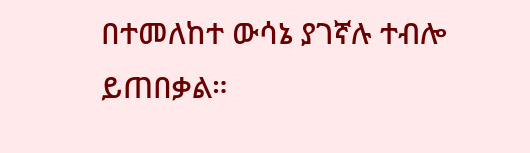በተመለከተ ውሳኔ ያገኛሉ ተብሎ ይጠበቃል።